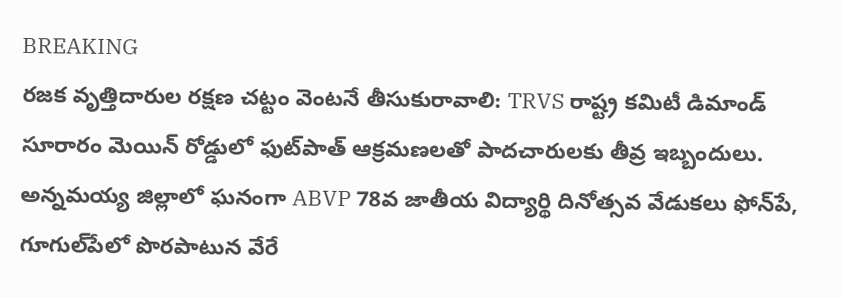BREAKING
రజక వృత్తిదారుల రక్షణ చట్టం వెంటనే తీసుకురావాలి: TRVS రాష్ట్ర కమిటీ డిమాండ్ సూరారం మెయిన్ రోడ్డులో ఫుట్‌పాత్ ఆక్రమణలతో పాదచారులకు తీవ్ర ఇబ్బందులు. అన్నమయ్య జిల్లాలో ఘనంగా ABVP 78వ జాతీయ విద్యార్థి దినోత్సవ వేడుకలు ఫోన్‌పే, గూగుల్‌పేలో పొరపాటున వేరే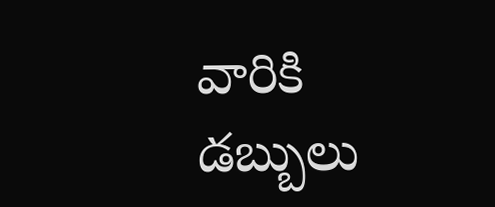వారికి డబ్బులు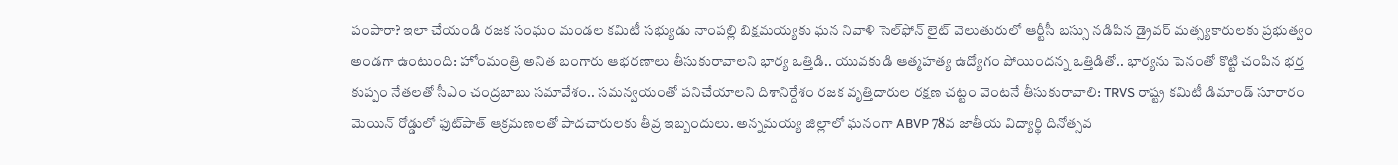పంపారా? ఇలా చేయండి రజక సంఘం మండల కమిటీ సభ్యుడు నాంపల్లి బిక్షమయ్యకు ఘన నివాళి సెల్‌ఫోన్ లైట్ వెలుతురులో ఆర్టీసీ బస్సు నడిపిన డ్రైవర్ మత్స్యకారులకు ప్రభుత్వం అండగా ఉంటుంది: హోంమంత్రి అనిత బంగారు ఆభరణాలు తీసుకురావాలని భార్య ఒత్తిడి.. యువకుడి ఆత్మహత్య ఉద్యోగం పోయిందన్న ఒత్తిడితో.. భార్యను పెనంతో కొట్టి చంపిన భర్త కుప్పం నేతలతో సీఎం చంద్రబాబు సమావేశం.. సమన్వయంతో పనిచేయాలని దిశానిర్దేశం రజక వృత్తిదారుల రక్షణ చట్టం వెంటనే తీసుకురావాలి: TRVS రాష్ట్ర కమిటీ డిమాండ్ సూరారం మెయిన్ రోడ్డులో ఫుట్‌పాత్ ఆక్రమణలతో పాదచారులకు తీవ్ర ఇబ్బందులు. అన్నమయ్య జిల్లాలో ఘనంగా ABVP 78వ జాతీయ విద్యార్థి దినోత్సవ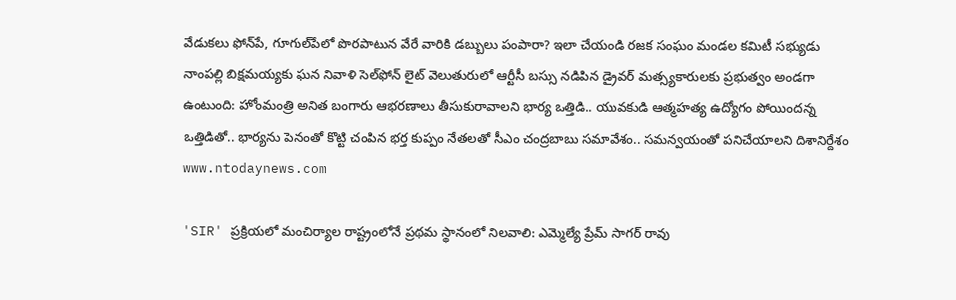వేడుకలు ఫోన్‌పే, గూగుల్‌పేలో పొరపాటున వేరే వారికి డబ్బులు పంపారా? ఇలా చేయండి రజక సంఘం మండల కమిటీ సభ్యుడు నాంపల్లి బిక్షమయ్యకు ఘన నివాళి సెల్‌ఫోన్ లైట్ వెలుతురులో ఆర్టీసీ బస్సు నడిపిన డ్రైవర్ మత్స్యకారులకు ప్రభుత్వం అండగా ఉంటుంది: హోంమంత్రి అనిత బంగారు ఆభరణాలు తీసుకురావాలని భార్య ఒత్తిడి.. యువకుడి ఆత్మహత్య ఉద్యోగం పోయిందన్న ఒత్తిడితో.. భార్యను పెనంతో కొట్టి చంపిన భర్త కుప్పం నేతలతో సీఎం చంద్రబాబు సమావేశం.. సమన్వయంతో పనిచేయాలని దిశానిర్దేశం
www.ntodaynews.com

'SIR' ప్రక్రియలో మంచిర్యాల రాష్ట్రంలోనే ప్రథమ స్థానంలో నిలవాలి: ఎమ్మెల్యే ప్రేమ్ సాగర్ రావు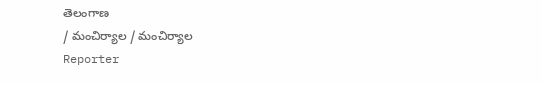తెలంగాణ
/ మంచిర్యాల / మంచిర్యాల
Reporter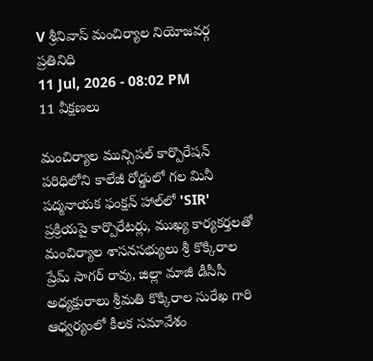V శ్రీనివాస్ మంచిర్యాల నియోజవర్గ ప్రతినిధి
11 Jul, 2026 - 08:02 PM
11 వీక్షణలు

మంచిర్యాల మున్సిపల్ కార్పొరేషన్ పరిధిలోని కాలేజీ రోడ్డులో గల మినీ పద్మనాయక ఫంక్షన్ హాల్‌లో 'SIR' ప్రక్రియపై కార్పొరేటర్లు, ముఖ్య కార్యకర్తలతో మంచిర్యాల శాసనసభ్యులు శ్రీ కొక్కిరాల ప్రేమ్ సాగర్ రావు, జిల్లా మాజీ డీసీసీ అధ్యక్షురాలు శ్రీమతి కొక్కిరాల సురేఖ గారి ఆధ్వర్యంలో కీలక సమావేశం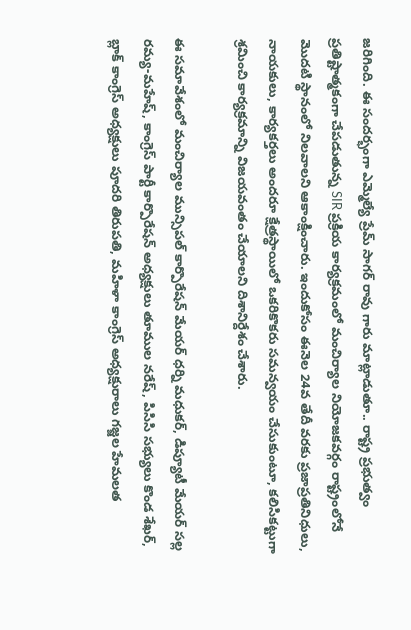జరిగింది. ఈ సందర్భంగా ఎమ్మెల్యే ప్రేమ్ సాగర్ రావు గారు మాట్లాడుతూ.. రాష్ట్ర ప్రభుత్వం ప్రతిష్టాత్మకంగా చేపడుతున్న SIR ప్రక్రియ కార్యక్రమంలో మంచిర్యాల నియోజకవర్గం రాష్ట్రంలోనే మొదటి స్థానంలో నిలవాలని ఆకాంక్షించారు. ఇందుకోసం ఈనెల 24వ తేదీ వరకు ప్రజాప్రతినిధులు, నాయకులు, కార్యకర్తలు అందరూ క్షేత్రస్థాయిలో ఒకరికొకరు సమన్వయం చేసుకుంటూ, కలిసికట్టుగా శ్రమించి కార్యక్రమాన్ని విజయవంతం చేయాలని దిశానిర్దేశం చేశారు.

ఈ సమావేశంలో మంచిర్యాల మున్సిపల్ కార్పొరేషన్ మేయర్ ధర్ని మధుకర్, డిప్యూటీ మేయర్ సల్ల రమ్య-మహేష్, కాంగ్రెస్ పార్టీ కార్పొరేషన్ అధ్యక్షులు తూముల నరేష్, పిసిసి సభ్యులు కొండ శేఖర్, బ్లాక్ కాంగ్రెస్ అధ్యక్షులు పూదరి తిరుపతి, మహిళా కాంగ్రెస్ అధ్యక్షురాలు గజ్జల హేమలత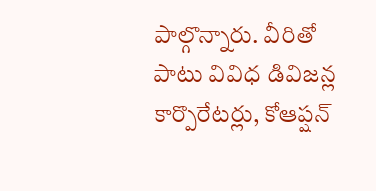పాల్గొన్నారు. వీరితో పాటు వివిధ డివిజన్ల కార్పొరేటర్లు, కోఆప్షన్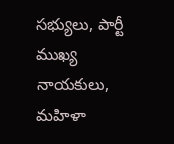సభ్యులు, పార్టీ ముఖ్య నాయకులు, మహిళా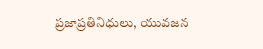ప్రజాప్రతినిధులు, యువజన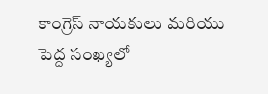కాంగ్రెస్ నాయకులు మరియు పెద్ద సంఖ్యలో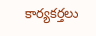కార్యకర్తలు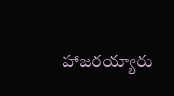హాజరయ్యారు